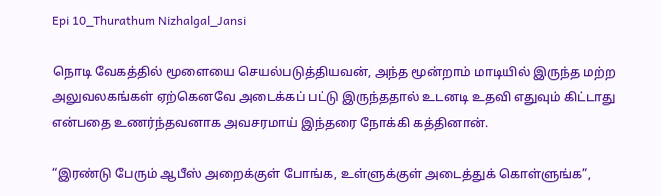Epi 10_Thurathum Nizhalgal_Jansi

நொடி வேகத்தில் மூளையை செயல்படுத்தியவன், அந்த மூன்றாம் மாடியில் இருந்த மற்ற அலுவலகங்கள் ஏற்கெனவே அடைக்கப் பட்டு இருந்ததால் உடனடி உதவி எதுவும் கிட்டாது என்பதை உணர்ந்தவனாக அவசரமாய் இந்தரை நோக்கி கத்தினான்.

“இரண்டு பேரும் ஆபீஸ் அறைக்குள் போங்க, உள்ளுக்குள் அடைத்துக் கொள்ளுங்க”,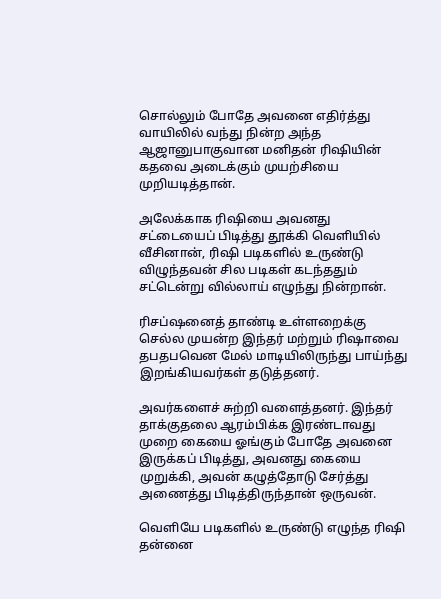சொல்லும் போதே அவனை எதிர்த்து வாயிலில் வந்து நின்ற அந்த ஆஜானுபாகுவான மனிதன் ரிஷியின் கதவை அடைக்கும் முயற்சியை முறியடித்தான்.

அலேக்காக ரிஷியை அவனது சட்டையைப் பிடித்து தூக்கி வெளியில் வீசினான், ரிஷி படிகளில் உருண்டு விழுந்தவன் சில படிகள் கடந்ததும் சட்டென்று வில்லாய் எழுந்து நின்றான்.

ரிசப்ஷனைத் தாண்டி உள்ளறைக்கு செல்ல முயன்ற இந்தர் மற்றும் ரிஷாவை தபதபவென மேல் மாடியிலிருந்து பாய்ந்து இறங்கியவர்கள் தடுத்தனர்.

அவர்களைச் சுற்றி வளைத்தனர். இந்தர் தாக்குதலை ஆரம்பிக்க இரண்டாவது முறை கையை ஓங்கும் போதே அவனை இருக்கப் பிடித்து, அவனது கையை முறுக்கி, அவன் கழுத்தோடு சேர்த்து அணைத்து பிடித்திருந்தான் ஒருவன்.

வெளியே படிகளில் உருண்டு எழுந்த ரிஷி தன்னை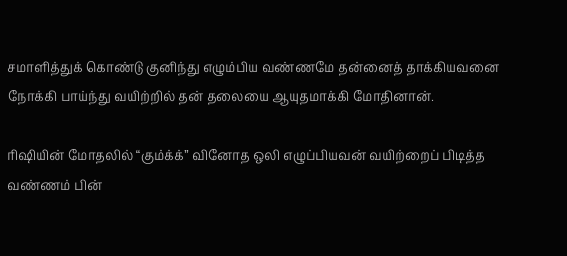சமாளித்துக் கொண்டு குனிந்து எழும்பிய வண்ணமே தன்னைத் தாக்கியவனை நோக்கி பாய்ந்து வயிற்றில் தன் தலையை ஆயுதமாக்கி மோதினான்.

ரிஷியின் மோதலில் “கும்க்க்” வினோத ஒலி எழுப்பியவன் வயிற்றைப் பிடித்த வண்ணம் பின்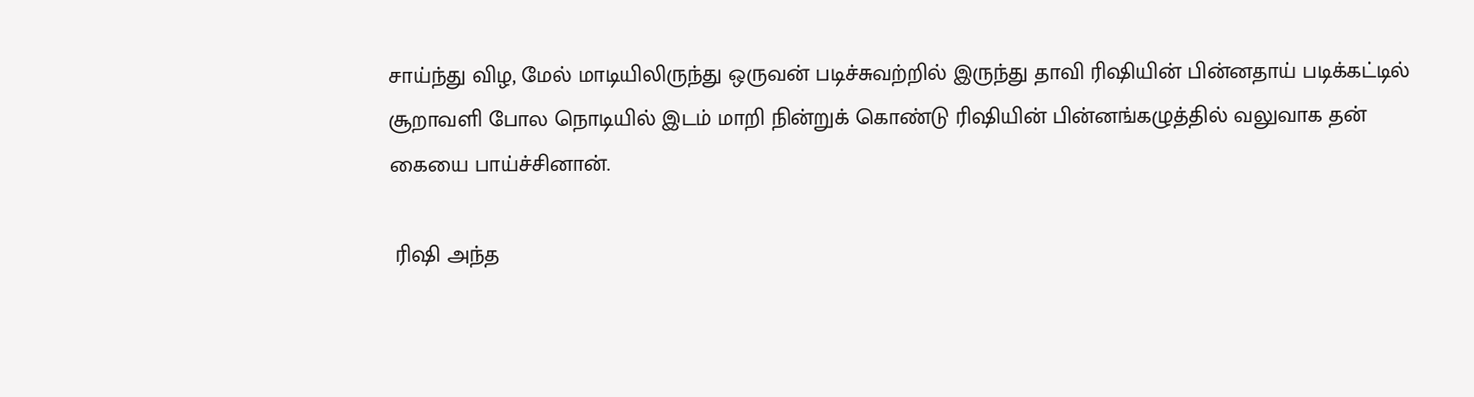சாய்ந்து விழ, மேல் மாடியிலிருந்து ஒருவன் படிச்சுவற்றில் இருந்து தாவி ரிஷியின் பின்னதாய் படிக்கட்டில் சூறாவளி போல நொடியில் இடம் மாறி நின்றுக் கொண்டு ரிஷியின் பின்னங்கழுத்தில் வலுவாக தன் கையை பாய்ச்சினான்.

 ரிஷி அந்த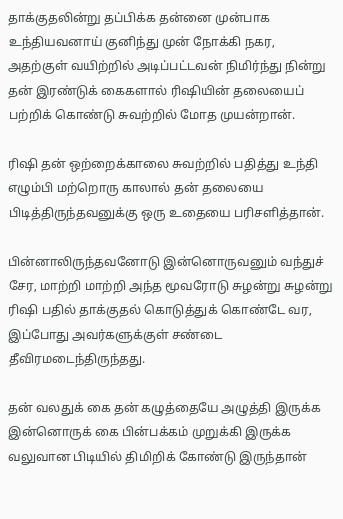தாக்குதலின்று தப்பிக்க தன்னை முன்பாக உந்தியவனாய் குனிந்து முன் நோக்கி நகர, அதற்குள் வயிற்றில் அடிப்பட்டவன் நிமிர்ந்து நின்று தன் இரண்டுக் கைகளால் ரிஷியின் தலையைப் பற்றிக் கொண்டு சுவற்றில் மோத முயன்றான்.

ரிஷி தன் ஒற்றைக்காலை சுவற்றில் பதித்து உந்தி எழும்பி மற்றொரு காலால் தன் தலையை பிடித்திருந்தவனுக்கு ஒரு உதையை பரிசளித்தான்.

பின்னாலிருந்தவனோடு இன்னொருவனும் வந்துச் சேர, மாற்றி மாற்றி அந்த மூவரோடு சுழன்று சுழன்று ரிஷி பதில் தாக்குதல் கொடுத்துக் கொண்டே வர, இப்போது அவர்களுக்குள் சண்டை தீவிரமடைந்திருந்தது.

தன் வலதுக் கை தன் கழுத்தையே அழுத்தி இருக்க இன்னொருக் கை பின்பக்கம் முறுக்கி இருக்க வலுவான பிடியில் திமிறிக் கோண்டு இருந்தான்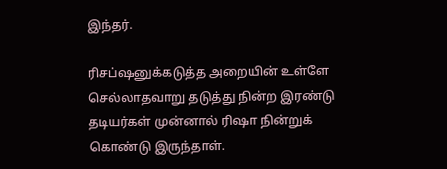இந்தர்.

ரிசப்ஷனுக்கடுத்த அறையின் உள்ளே செல்லாதவாறு தடுத்து நின்ற இரண்டு தடியர்கள் முன்னால் ரிஷா நின்றுக் கொண்டு இருந்தாள்.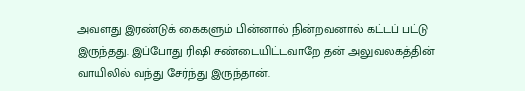அவளது இரண்டுக் கைகளும் பின்னால் நின்றவனால் கட்டப் பட்டு இருந்தது. இப்போது ரிஷி சண்டையிட்டவாறே தன் அலுவலகத்தின் வாயிலில் வந்து சேர்ந்து இருந்தான்.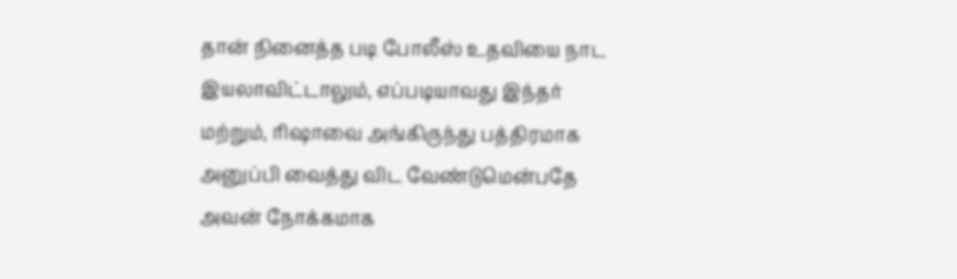தான் நினைத்த படி போலீஸ் உதவியை நாட இயலாவிட்டாலும், எப்படியாவது இந்தர் மற்றும், ரிஷாவை அங்கிருந்து பத்திரமாக அனுப்பி வைத்து விட வேண்டுமென்பதே அவன் நோக்கமாக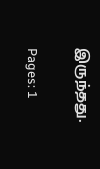இருந்தது.

Pages: 1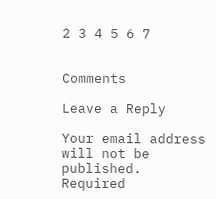2 3 4 5 6 7


Comments

Leave a Reply

Your email address will not be published. Required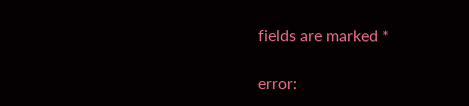fields are marked *

error: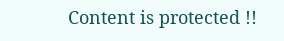Content is protected !!